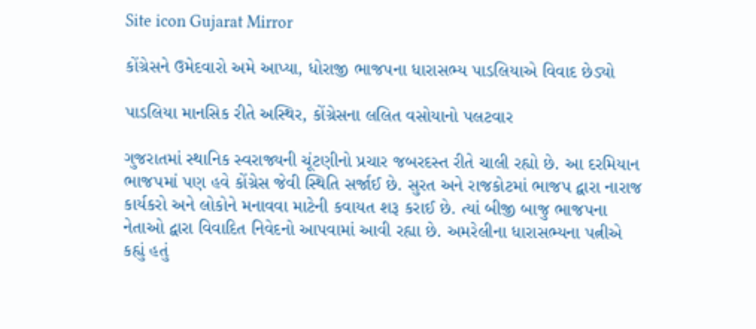Site icon Gujarat Mirror

કોંગ્રેસને ઉમેદવારો અમે આપ્યા, ધોરાજી ભાજપના ધારાસભ્ય પાડલિયાએ વિવાદ છેડ્યો

પાડલિયા માનસિક રીતે અસ્થિર, કોંગ્રેસના લલિત વસોયાનો પલટવાર

ગુજરાતમાં સ્થાનિક સ્વરાજ્યની ચૂંટણીનો પ્રચાર જબરદસ્ત રીતે ચાલી રહ્યો છે. આ દરમિયાન ભાજપમાં પણ હવે કોંગ્રેસ જેવી સ્થિતિ સર્જાઈ છે. સુરત અને રાજકોટમાં ભાજપ દ્વારા નારાજ કાર્યકરો અને લોકોને મનાવવા માટેની કવાયત શરૂ કરાઈ છે. ત્યાં બીજી બાજુ ભાજપના નેતાઓ દ્વારા વિવાદિત નિવેદનો આપવામાં આવી રહ્યા છે. અમરેલીના ધારાસભ્યના પત્નીએ કહ્યું હતું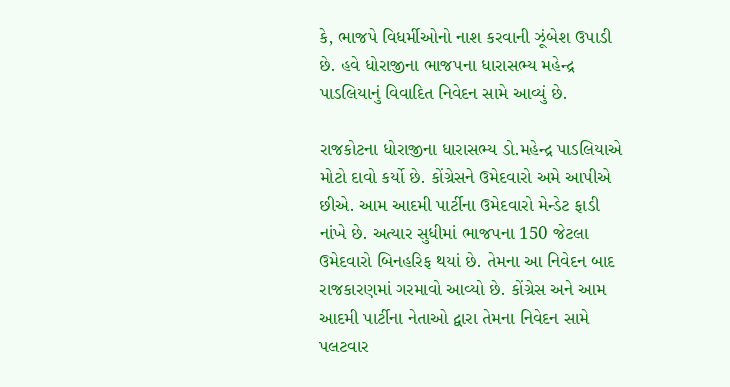કે, ભાજપે વિધર્મીઓનો નાશ કરવાની ઝૂંબેશ ઉપાડી છે. હવે ધોરાજીના ભાજપના ધારાસભ્ય મહેન્દ્ર પાડલિયાનું વિવાદિત નિવેદન સામે આવ્યું છે.

રાજકોટના ધોરાજીના ધારાસભ્ય ડો.મહેન્દ્ર પાડલિયાએ મોટો દાવો કર્યો છે. કોંગ્રેસને ઉમેદવારો અમે આપીએ છીએ. આમ આદમી પાર્ટીના ઉમેદવારો મેન્ડેટ ફાડી નાંખે છે. અત્યાર સુધીમાં ભાજપના 150 જેટલા ઉમેદવારો બિનહરિફ થયાં છે. તેમના આ નિવેદન બાદ રાજકારણમાં ગરમાવો આવ્યો છે. કોંગ્રેસ અને આમ આદમી પાર્ટીના નેતાઓ દ્વારા તેમના નિવેદન સામે પલટવાર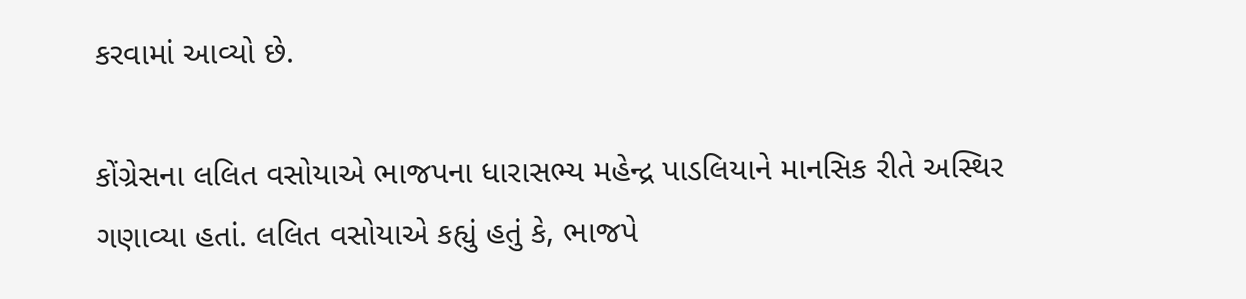કરવામાં આવ્યો છે.

કોંગ્રેસના લલિત વસોયાએ ભાજપના ધારાસભ્ય મહેન્દ્ર પાડલિયાને માનસિક રીતે અસ્થિર ગણાવ્યા હતાં. લલિત વસોયાએ કહ્યું હતું કે, ભાજપે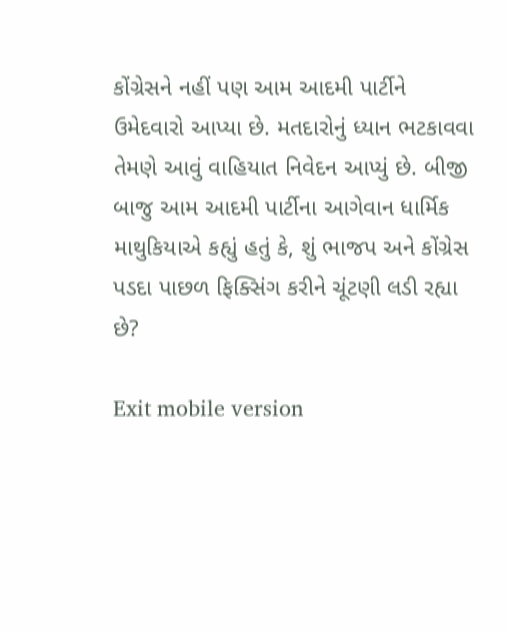કોંગ્રેસને નહીં પણ આમ આદમી પાર્ટીને ઉમેદવારો આપ્યા છે. મતદારોનું ધ્યાન ભટકાવવા તેમણે આવું વાહિયાત નિવેદન આપ્યું છે. બીજી બાજુ આમ આદમી પાર્ટીના આગેવાન ધાર્મિક માથુકિયાએ કહ્યું હતું કે, શું ભાજપ અને કોંગ્રેસ પડદા પાછળ ફિક્સિંગ કરીને ચૂંટણી લડી રહ્યા છે?

Exit mobile version